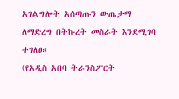አገልግሎት አሰጣጡን ውጤታማ ለማድረግ በትኩረት መስራት እንደሚገባ ተገለፀ።
(የአዲስ አበባ ትራንስፖርት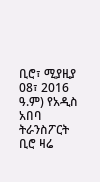ቢሮ፣ ሚያዚያ 08፣ 2016 ዓ.ም) የአዲስ አበባ ትራንስፖርት ቢሮ ዛሬ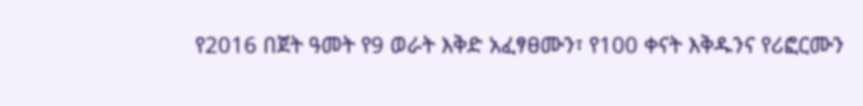የ2016 በጀት ዓመት የ9 ወራት እቅድ አፈፃፀሙን፣ የ100 ቀናት እቅዱንና የሪፎርሙን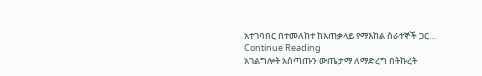አተገባበር በተመለከተ ከአጠቃላይ የማእከል ሰራተኞች ጋር…
Continue Reading
አገልግሎት አሰጣጡን ውጤታማ ለማድረግ በትኩረት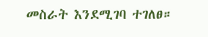መስራት እንደሚገባ ተገለፀ።